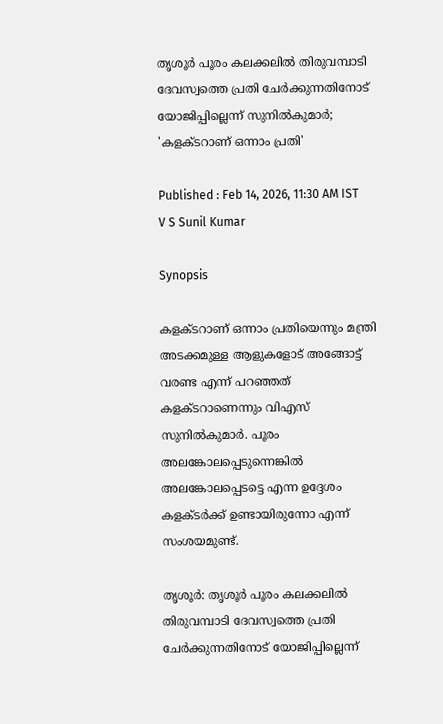തൃശൂർ പൂരം കലക്കലിൽ തിരുവമ്പാടി ദേവസ്വത്തെ പ്രതി ചേർക്കുന്നതിനോട് യോജിപ്പില്ലെന്ന് സുനിൽകുമാർ; 'കളക്ടറാണ് ഒന്നാം പ്രതി'

Published : Feb 14, 2026, 11:30 AM IST
V S Sunil Kumar

Synopsis

കളക്ടറാണ് ഒന്നാം പ്രതിയെന്നും മന്ത്രി അടക്കമുള്ള ആളുകളോട് അങ്ങോട്ട് വരണ്ട എന്ന് പറഞ്ഞത് കളക്ടറാണെന്നും വിഎസ് സുനിൽകുമാർ. പൂരം അലങ്കോലപ്പെടുന്നെങ്കിൽ അലങ്കോലപ്പെടട്ടെ എന്ന ഉദ്ദേശം കളക്ടർക്ക് ഉണ്ടായിരുന്നോ എന്ന് സംശയമുണ്ട്.

തൃശൂർ: തൃശൂർ പൂരം കലക്കലിൽ തിരുവമ്പാടി ദേവസ്വത്തെ പ്രതി ചേർക്കുന്നതിനോട് യോജിപ്പില്ലെന്ന്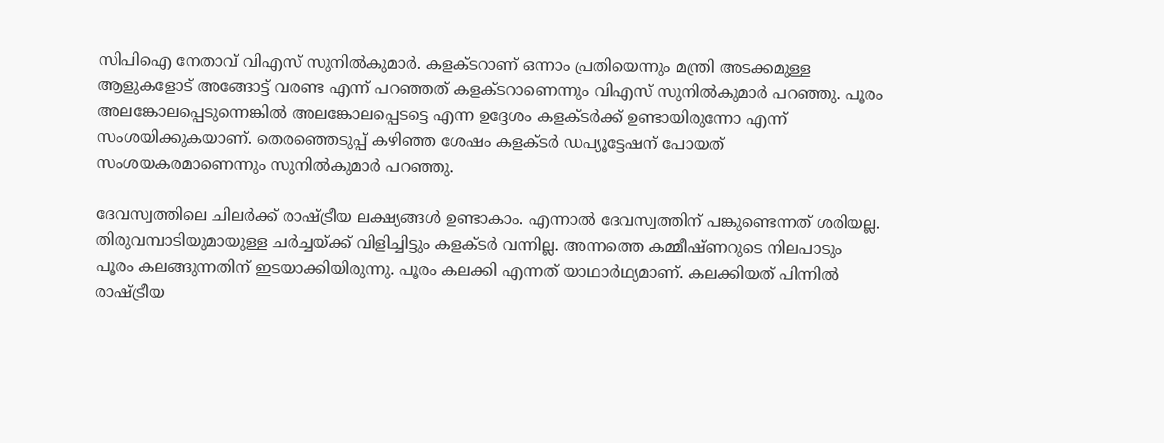സിപിഐ നേതാവ് വിഎസ് സുനിൽകുമാർ. കളക്ടറാണ് ഒന്നാം പ്രതിയെന്നും മന്ത്രി അടക്കമുള്ള ആളുകളോട് അങ്ങോട്ട് വരണ്ട എന്ന് പറഞ്ഞത് കളക്ടറാണെന്നും വിഎസ് സുനിൽകുമാർ പറഞ്ഞു. പൂരം അലങ്കോലപ്പെടുന്നെങ്കിൽ അലങ്കോലപ്പെടട്ടെ എന്ന ഉദ്ദേശം കളക്ടർക്ക് ഉണ്ടായിരുന്നോ എന്ന് സംശയിക്കുകയാണ്. തെരഞ്ഞെടുപ്പ് കഴിഞ്ഞ ശേഷം കളക്ടർ ഡപ്യൂട്ടേഷന് പോയത് സംശയകരമാണെന്നും സുനിൽകുമാർ പറഞ്ഞു.

ദേവസ്വത്തിലെ ചിലർക്ക് രാഷ്ട്രീയ ലക്ഷ്യങ്ങൾ ഉണ്ടാകാം. എന്നാൽ ദേവസ്വത്തിന് പങ്കുണ്ടെന്നത് ശരിയല്ല. തിരുവമ്പാടിയുമായുള്ള ചർച്ചയ്ക്ക് വിളിച്ചിട്ടും കളക്ടർ വന്നില്ല. അന്നത്തെ കമ്മീഷ്ണറുടെ നിലപാടും പൂരം കലങ്ങുന്നതിന് ഇടയാക്കിയിരുന്നു. പൂരം കലക്കി എന്നത് യാഥാർഥ്യമാണ്. കലക്കിയത് പിന്നിൽ രാഷ്ട്രീയ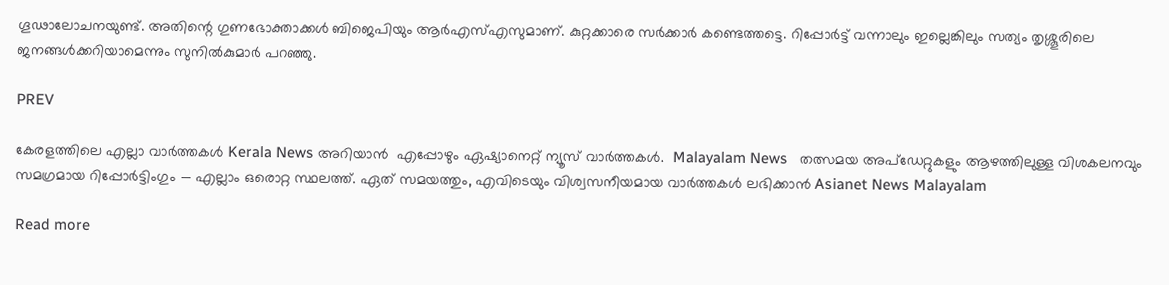ഗൂഢാലോചനയുണ്ട്. അതിന്റെ ഗുണഭോക്താക്കൾ ബിജെപിയും ആർഎസ്എസുമാണ്. കുറ്റക്കാരെ സർക്കാർ കണ്ടെത്തട്ടെ. റിപ്പോർട്ട് വന്നാലും ഇല്ലെങ്കിലും സത്യം തൃശ്ശൂരിലെ ജനങ്ങൾക്കറിയാമെന്നും സുനിൽകുമാർ പറഞ്ഞു.

PREV

കേരളത്തിലെ എല്ലാ വാർത്തകൾ Kerala News അറിയാൻ  എപ്പോഴും ഏഷ്യാനെറ്റ് ന്യൂസ് വാർത്തകൾ.  Malayalam News   തത്സമയ അപ്‌ഡേറ്റുകളും ആഴത്തിലുള്ള വിശകലനവും സമഗ്രമായ റിപ്പോർട്ടിംഗും — എല്ലാം ഒരൊറ്റ സ്ഥലത്ത്. ഏത് സമയത്തും, എവിടെയും വിശ്വസനീയമായ വാർത്തകൾ ലഭിക്കാൻ Asianet News Malayalam

Read more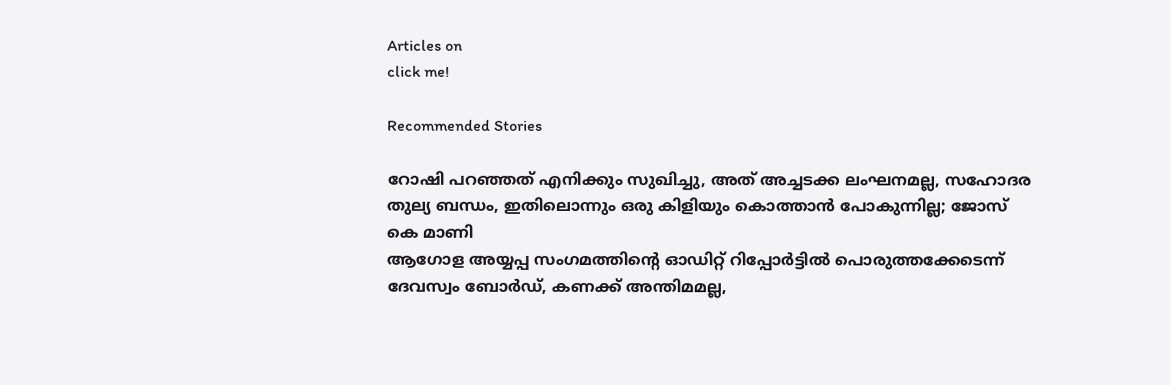Articles on
click me!

Recommended Stories

റോഷി പറഞ്ഞത് എനിക്കും സുഖിച്ചു, അത് അച്ചടക്ക ലംഘനമല്ല, സഹോദര തുല്യ ബന്ധം, ഇതിലൊന്നും ഒരു കിളിയും കൊത്താൻ പോകുന്നില്ല; ജോസ് കെ മാണി
ആഗോള അയ്യപ്പ സംഗമത്തിന്‍റെ ഓഡിറ്റ് റിപ്പോർട്ടിൽ പൊരുത്തക്കേടെന്ന് ദേവസ്വം ബോർഡ്, കണക്ക് അന്തിമമല്ല,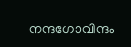നന്ദഗോവിന്ദം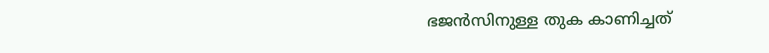ഭജൻസിനുള്ള തുക കാണിച്ചത്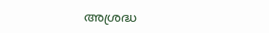അശ്രദ്ധ